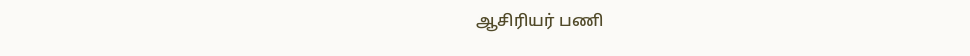ஆசிரியர் பணி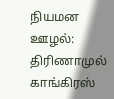நியமன ஊழல்: திரிணாமுல் காங்கிரஸ்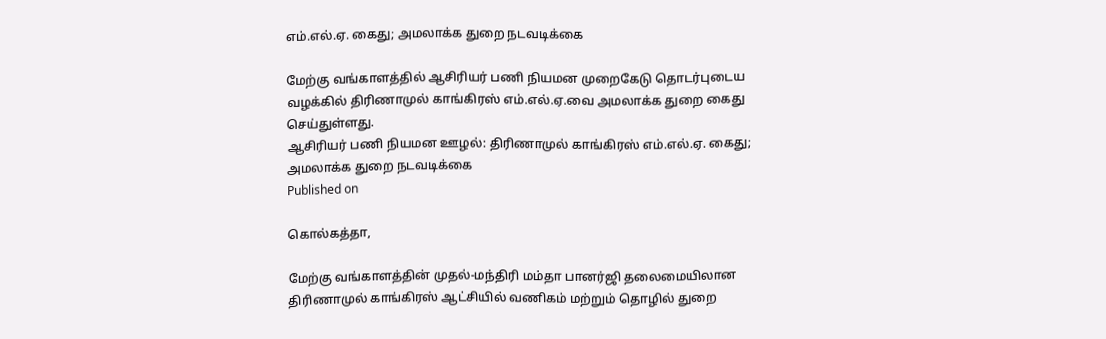எம்.எல்.ஏ. கைது; அமலாக்க துறை நடவடிக்கை

மேற்கு வங்காளத்தில் ஆசிரியர் பணி நியமன முறைகேடு தொடர்புடைய வழக்கில் திரிணாமுல் காங்கிரஸ் எம்.எல்.ஏ.வை அமலாக்க துறை கைது செய்துள்ளது.
ஆசிரியர் பணி நியமன ஊழல்: திரிணாமுல் காங்கிரஸ் எம்.எல்.ஏ. கைது; அமலாக்க துறை நடவடிக்கை
Published on

கொல்கத்தா,

மேற்கு வங்காளத்தின் முதல்-மந்திரி மம்தா பானர்ஜி தலைமையிலான திரிணாமுல் காங்கிரஸ் ஆட்சியில் வணிகம் மற்றும் தொழில் துறை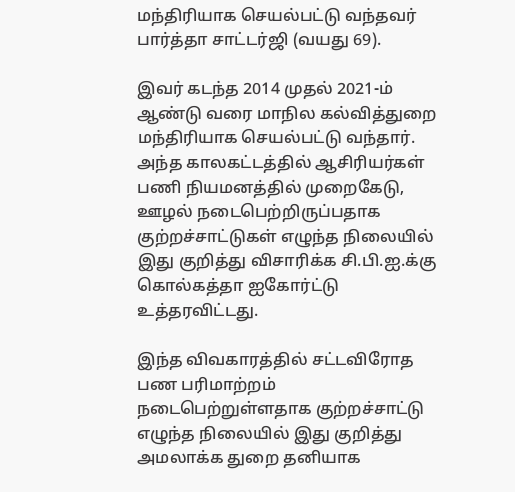மந்திரியாக செயல்பட்டு வந்தவர் பார்த்தா சாட்டர்ஜி (வயது 69).

இவர் கடந்த 2014 முதல் 2021-ம் ஆண்டு வரை மாநில கல்வித்துறை மந்திரியாக செயல்பட்டு வந்தார். அந்த காலகட்டத்தில் ஆசிரியர்கள் பணி நியமனத்தில் முறைகேடு, ஊழல் நடைபெற்றிருப்பதாக குற்றச்சாட்டுகள் எழுந்த நிலையில் இது குறித்து விசாரிக்க சி.பி.ஐ.க்கு கொல்கத்தா ஐகோர்ட்டு உத்தரவிட்டது.

இந்த விவகாரத்தில் சட்டவிரோத பண பரிமாற்றம் நடைபெற்றுள்ளதாக குற்றச்சாட்டு எழுந்த நிலையில் இது குறித்து அமலாக்க துறை தனியாக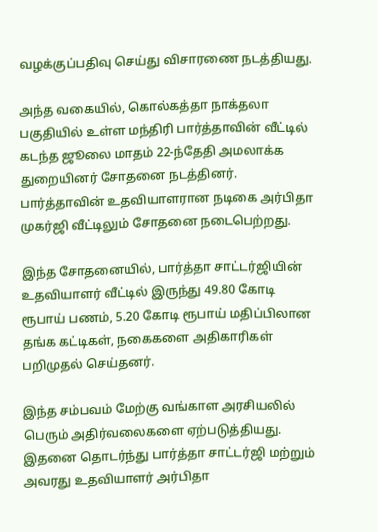வழக்குப்பதிவு செய்து விசாரணை நடத்தியது.

அந்த வகையில், கொல்கத்தா நாக்தலா பகுதியில் உள்ள மந்திரி பார்த்தாவின் வீட்டில் கடந்த ஜூலை மாதம் 22-ந்தேதி அமலாக்க துறையினர் சோதனை நடத்தினர். பார்த்தாவின் உதவியாளரான நடிகை அர்பிதா முகர்ஜி வீட்டிலும் சோதனை நடைபெற்றது.

இந்த சோதனையில், பார்த்தா சாட்டர்ஜியின் உதவியாளர் வீட்டில் இருந்து 49.80 கோடி ரூபாய் பணம், 5.20 கோடி ரூபாய் மதிப்பிலான தங்க கட்டிகள், நகைகளை அதிகாரிகள் பறிமுதல் செய்தனர்.

இந்த சம்பவம் மேற்கு வங்காள அரசியலில் பெரும் அதிர்வலைகளை ஏற்படுத்தியது. இதனை தொடர்ந்து பார்த்தா சாட்டர்ஜி மற்றும் அவரது உதவியாளர் அர்பிதா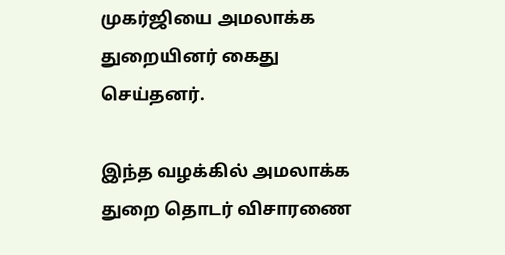முகர்ஜியை அமலாக்க துறையினர் கைது செய்தனர்.

இந்த வழக்கில் அமலாக்க துறை தொடர் விசாரணை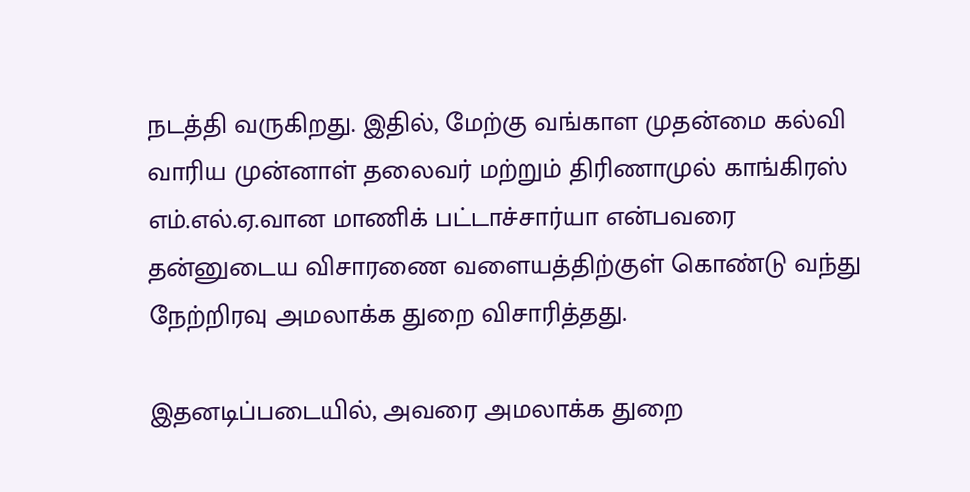நடத்தி வருகிறது. இதில், மேற்கு வங்காள முதன்மை கல்வி வாரிய முன்னாள் தலைவர் மற்றும் திரிணாமுல் காங்கிரஸ் எம்.எல்.ஏ.வான மாணிக் பட்டாச்சார்யா என்பவரை தன்னுடைய விசாரணை வளையத்திற்குள் கொண்டு வந்து நேற்றிரவு அமலாக்க துறை விசாரித்தது.

இதனடிப்படையில், அவரை அமலாக்க துறை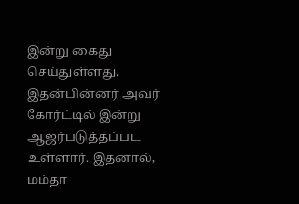இன்று கைது செய்துள்ளது. இதன்பின்னர் அவர் கோர்ட்டில் இன்று ஆஜர்படுத்தப்பட உள்ளார். இதனால், மம்தா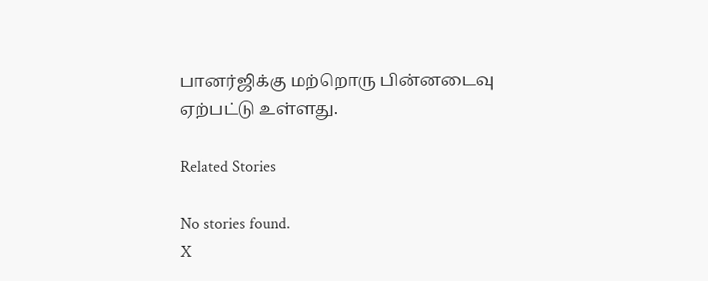பானர்ஜிக்கு மற்றொரு பின்னடைவு ஏற்பட்டு உள்ளது.

Related Stories

No stories found.
X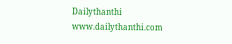Dailythanthi
www.dailythanthi.com